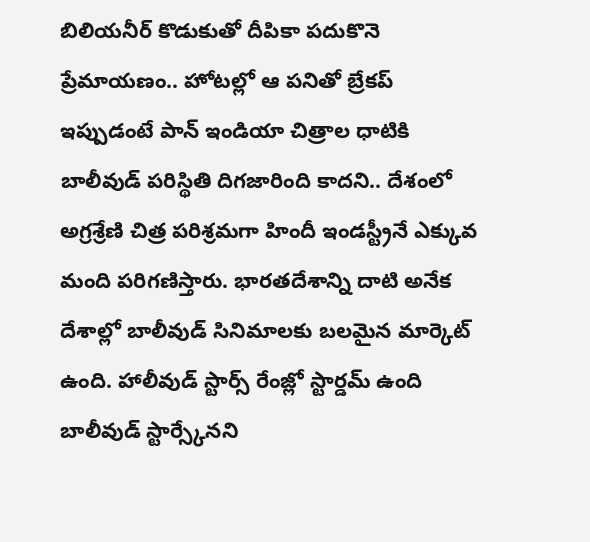బిలియనీర్ కొడుకుతో దీపికా పదుకొనె ప్రేమాయణం.. హోటల్లో ఆ పనితో బ్రేకప్
ఇప్పుడంటే పాన్ ఇండియా చిత్రాల ధాటికి బాలీవుడ్ పరిస్థితి దిగజారింది కాదని.. దేశంలో అగ్రశ్రేణి చిత్ర పరిశ్రమగా హిందీ ఇండస్ట్రీనే ఎక్కువ మంది పరిగణిస్తారు. భారతదేశాన్ని దాటి అనేక దేశాల్లో బాలీవుడ్ సినిమాలకు బలమైన మార్కెట్ ఉంది. హాలీవుడ్ స్టార్స్ రేంజ్లో స్టార్డమ్ ఉంది బాలీవుడ్ స్టార్స్కేనని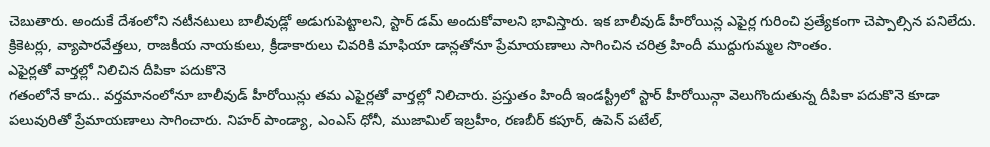చెబుతారు. అందుకే దేశంలోని నటీనటులు బాలీవుడ్లో అడుగుపెట్టాలని, స్టార్ డమ్ అందుకోవాలని భావిస్తారు. ఇక బాలీవుడ్ హీరోయిన్ల ఎఫైర్ల గురించి ప్రత్యేకంగా చెప్పాల్సిన పనిలేదు. క్రికెటర్లు, వ్యాపారవేత్తలు, రాజకీయ నాయకులు, క్రీడాకారులు చివరికి మాఫియా డాన్లతోనూ ప్రేమాయణాలు సాగించిన చరిత్ర హిందీ ముద్దుగుమ్మల సొంతం.
ఎఫైర్లతో వార్తల్లో నిలిచిన దీపికా పదుకొనె
గతంలోనే కాదు.. వర్తమానంలోనూ బాలీవుడ్ హీరోయిన్లు తమ ఎఫైర్లతో వార్తల్లో నిలిచారు. ప్రస్తుతం హిందీ ఇండస్ట్రీలో స్టార్ హీరోయిన్గా వెలుగొందుతున్న దీపికా పదుకొనె కూడా పలువురితో ప్రేమాయణాలు సాగించారు. నిహర్ పాండ్యా, ఎంఎస్ ధోనీ, ముజామిల్ ఇబ్రహీం, రణబీర్ కపూర్, ఉపెన్ పటేల్,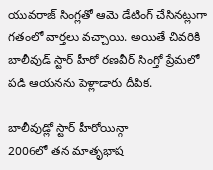యువరాజ్ సింగ్లతో ఆమె డేటింగ్ చేసినట్లుగా గతంలో వార్తలు వచ్చాయి. అయితే చివరికి బాలీవుడ్ స్టార్ హీరో రణవీర్ సింగ్తో ప్రేమలో పడి ఆయనను పెళ్లాడారు దీపిక.

బాలీవుడ్లో స్టార్ హీరోయిన్గా
2006లో తన మాతృభాష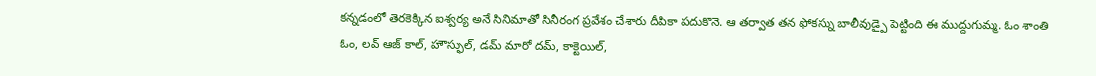కన్నడంలో తెరకెక్కిన ఐశ్వర్య అనే సినిమాతో సినీరంగ ప్రవేశం చేశారు దీపికా పదుకొనె. ఆ తర్వాత తన ఫోకస్ను బాలీవుడ్పై పెట్టింది ఈ ముద్దుగుమ్మ. ఓం శాంతి ఓం, లవ్ ఆజ్ కాల్, హౌస్ఫుల్, డమ్ మారో దమ్, కాక్టెయిల్,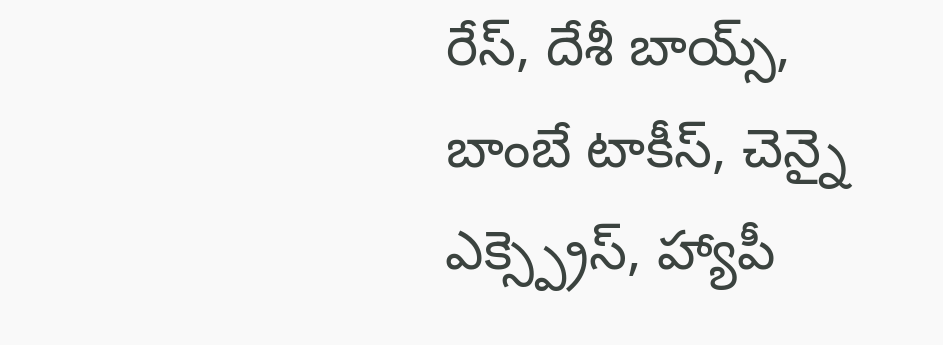రేస్, దేశీ బాయ్స్, బాంబే టాకీస్, చెన్నై ఎక్స్ప్రెస్, హ్యాపీ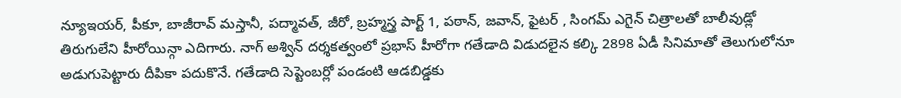న్యూఇయర్, పీకూ, బాజీరావ్ మస్తానీ, పద్మావత్, జీరో, బ్రహ్మస్త్ర పార్ట్ 1, పఠాన్, జవాన్, ఫైటర్ , సింగమ్ ఎగైన్ చిత్రాలతో బాలీవుడ్లో తిరుగులేని హీరోయిన్గా ఎదిగారు. నాగ్ అశ్విన్ దర్శకత్వంలో ప్రభాస్ హీరోగా గతేడాది విడుదలైన కల్కి 2898 ఏడీ సినిమాతో తెలుగులోనూ అడుగుపెట్టారు దీపికా పదుకొనే. గతేడాది సెప్టెంబర్లో పండంటి ఆడబిడ్డకు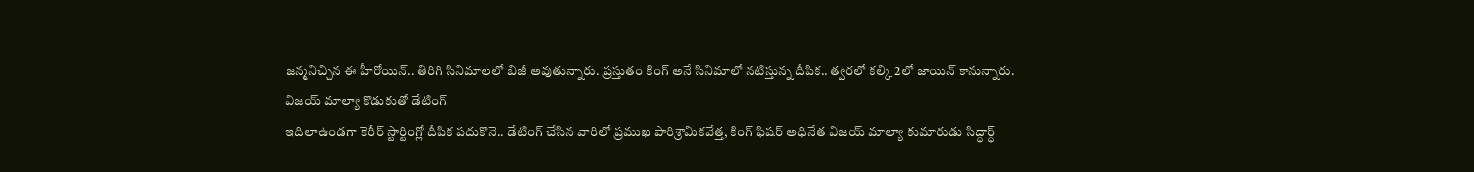జన్మనిచ్చిన ఈ హీరోయిన్.. తిరిగి సినిమాలలో బిజీ అవుతున్నారు. ప్రస్తుతం కింగ్ అనే సినిమాలో నటిస్తున్న దీపిక.. త్వరలో కల్కి 2లో జాయిన్ కానున్నారు.
విజయ్ మాల్యా కొడుకుతో డేటింగ్
ఇదిలాఉండగా కెరీర్ స్టార్టింగ్లో దీపిక పదుకొనె.. డేటింగ్ చేసిన వారిలో ప్రముఖ పారిశ్రామికవేత్త, కింగ్ ఫిషర్ అధినేత విజయ్ మాల్యా కుమారుడు సిద్ధార్ధ్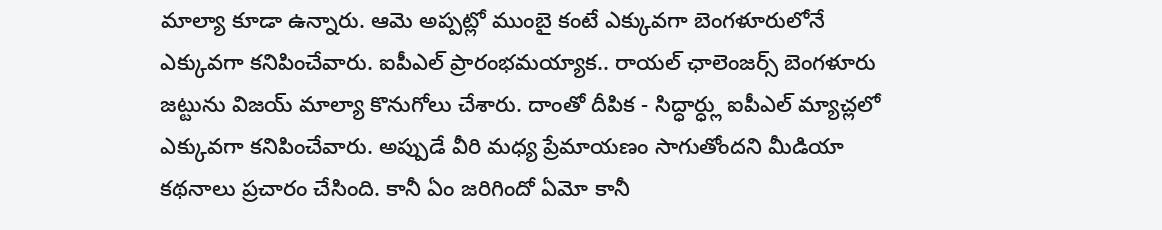మాల్యా కూడా ఉన్నారు. ఆమె అప్పట్లో ముంబై కంటే ఎక్కువగా బెంగళూరులోనే ఎక్కువగా కనిపించేవారు. ఐపీఎల్ ప్రారంభమయ్యాక.. రాయల్ ఛాలెంజర్స్ బెంగళూరు జట్టును విజయ్ మాల్యా కొనుగోలు చేశారు. దాంతో దీపిక - సిద్ధార్ధ్లు ఐపీఎల్ మ్యాచ్లలో ఎక్కువగా కనిపించేవారు. అప్పుడే వీరి మధ్య ప్రేమాయణం సాగుతోందని మీడియా కథనాలు ప్రచారం చేసింది. కానీ ఏం జరిగిందో ఏమో కానీ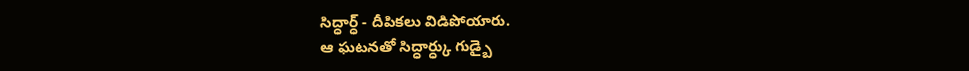సిద్ధార్ధ్ - దీపికలు విడిపోయారు.
ఆ ఘటనతో సిద్ధార్ధ్కు గుడ్బై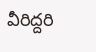వీరిద్దరి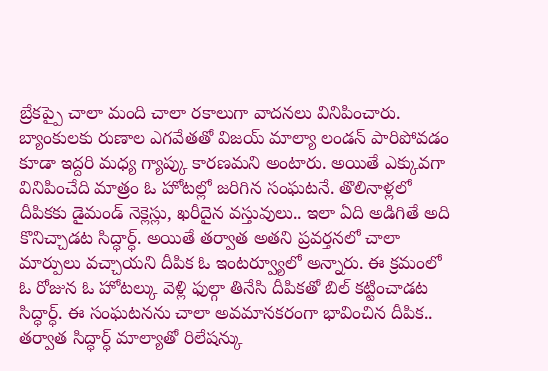బ్రేకప్పై చాలా మంది చాలా రకాలుగా వాదనలు వినిపించారు. బ్యాంకులకు రుణాల ఎగవేతతో విజయ్ మాల్యా లండన్ పారిపోవడం కూడా ఇద్దరి మధ్య గ్యాప్కు కారణమని అంటారు. అయితే ఎక్కువగా వినిపించేది మాత్రం ఓ హోటల్లో జరిగిన సంఘటనే. తొలినాళ్లలో దీపికకు డైమండ్ నెక్లెస్లు, ఖరీదైన వస్తువులు.. ఇలా ఏది అడిగితే అది కొనిచ్చాడట సిద్ధార్ధ్. అయితే తర్వాత అతని ప్రవర్తనలో చాలా మార్పులు వచ్చాయని దీపిక ఓ ఇంటర్వ్యూలో అన్నారు. ఈ క్రమంలో ఓ రోజున ఓ హోటల్కు వెళ్లి ఫుల్గా తినేసి దీపికతో బిల్ కట్టించాడట సిద్ధార్ధ్. ఈ సంఘటనను చాలా అవమానకరంగా భావించిన దీపిక.. తర్వాత సిద్ధార్ధ్ మాల్యాతో రిలేషన్కు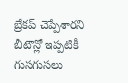బ్రేకప్ చెప్పేశారని బీటౌన్లో ఇప్పటికీ గుసగుసలు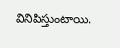వినిపిస్తుంటాయి.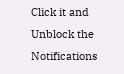Click it and Unblock the Notifications